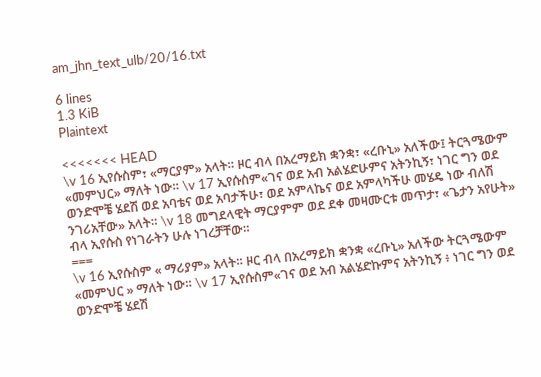am_jhn_text_ulb/20/16.txt

6 lines
1.3 KiB
Plaintext

<<<<<<< HEAD
\v 16 ኢየሱስም፣ «ማርያም» አላት። ዞር ብላ በአረማይክ ቋንቋ፣ «ረቡኒ» አለችው፤ ትርጓሜውም «መምህር» ማለት ነው። \v 17 ኢየሱስም«ገና ወደ አብ አልሄድሁምና አትንኪኝ፣ ነገር ግን ወደ ወንድሞቼ ሄደሽ ወደ አባቴና ወደ አባታችሁ፣ ወደ አምላኬና ወደ አምላካችሁ መሄዴ ነው ብለሽ ንገሪአቸው» አላት። \v 18 መግደላዊት ማርያምም ወደ ደቀ መዛሙርቱ መጥታ፣ «ጌታን አየሁት» ብላ ኢየሱስ የነገራትን ሁሉ ነገረቻቸው።
===
\v 16 ኢየሱስም « ማሪያም» አላት። ዞር ብላ በአረማይክ ቋንቋ «ረቡኒ» አለችው ትርጓሜውም «መምህር » ማለት ነው። \v 17 ኢየሱስም«ገና ወደ አብ አልሄድኩምና አትንኪኝ ፥ ነገር ግን ወደ ወንድሞቼ ሄደሽ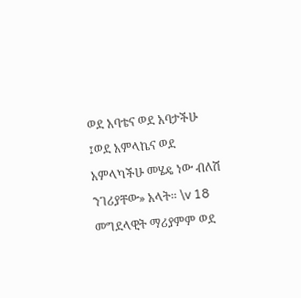ወደ አባቴና ወደ አባታችሁ ፤ወደ አምላኬና ወደ አምላካችሁ መሄዴ ነው ብለሽ ንገሪያቸው» አላት። \v 18 መግደላዊት ማሪያምም ወደ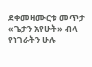ደቀመዛሙርቱ መጥታ «ጌታን አየሁት» ብላ የነገራትን ሁሉ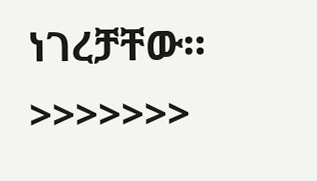ነገረቻቸው።
>>>>>>>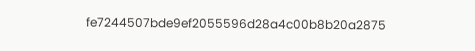fe7244507bde9ef2055596d28a4c00b8b20a2875